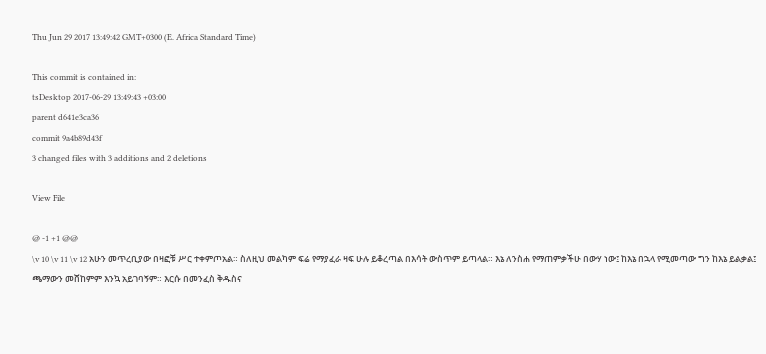Thu Jun 29 2017 13:49:42 GMT+0300 (E. Africa Standard Time)

This commit is contained in:
tsDesktop 2017-06-29 13:49:43 +03:00
parent d641e3ca36
commit 9a4b89d43f
3 changed files with 3 additions and 2 deletions

View File

@ -1 +1 @@
\v 10 \v 11 \v 12 አሁን መጥረቢያው በዛፎቹ ሥር ተቀምጦአል። ስለዚህ መልካም ፍሬ የማያፈራ ዛፍ ሁሉ ይቆረጣል በእሳት ውስጥም ይጣላል። እኔ ለንስሐ የማጠምቃችሁ በውሃ ነው፤ ከእኔ በኋላ የሚመጣው ግን ከእኔ ይልቃል፤ ጫማውን መሸከምም እንኳ አይገባኝም። እርሱ በመንፈስ ቅዱስና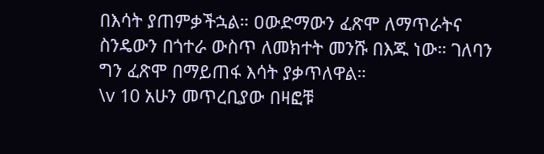በእሳት ያጠምቃችኋል። ዐውድማውን ፈጽሞ ለማጥራትና ስንዴውን በጎተራ ውስጥ ለመክተት መንሹ በእጁ ነው። ገለባን ግን ፈጽሞ በማይጠፋ እሳት ያቃጥለዋል።
\v 10 አሁን መጥረቢያው በዛፎቹ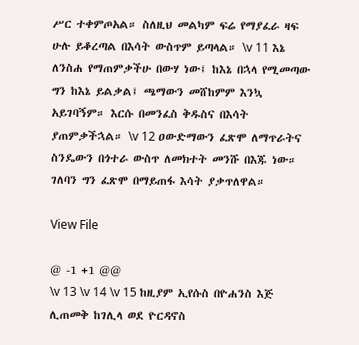ሥር ተቀምጦአል። ስለዚህ መልካም ፍሬ የማያፈራ ዛፍ ሁሉ ይቆረጣል በእሳት ውስጥም ይጣላል። \v 11 እኔ ለንስሐ የማጠምቃችሁ በውሃ ነው፤ ከእኔ በኋላ የሚመጣው ግን ከእኔ ይልቃል፤ ጫማውን መሸከምም እንኳ አይገባኝም። እርሱ በመንፈስ ቅዱስና በእሳት ያጠምቃችኋል። \v 12 ዐውድማውን ፈጽሞ ለማጥራትና ስንዴውን በጎተራ ውስጥ ለመክተት መንሹ በእጁ ነው። ገለባን ግን ፈጽሞ በማይጠፋ እሳት ያቃጥለዋል።

View File

@ -1 +1 @@
\v 13 \v 14 \v 15 ከዚያም ኢየሱስ በዮሐንስ እጅ ሊጠመቅ ከገሊላ ወደ ዮርዳኖስ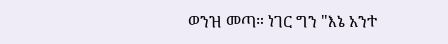ወንዝ መጣ። ነገር ግን "እኔ አንተ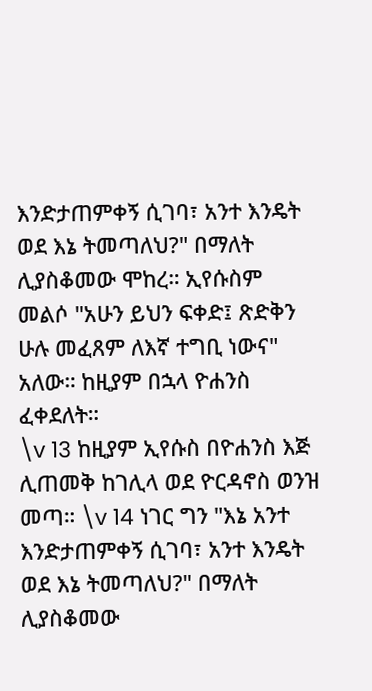እንድታጠምቀኝ ሲገባ፣ አንተ እንዴት ወደ እኔ ትመጣለህ?" በማለት ሊያስቆመው ሞከረ። ኢየሱስም መልሶ "አሁን ይህን ፍቀድ፤ ጽድቅን ሁሉ መፈጸም ለእኛ ተግቢ ነውና" አለው። ከዚያም በኋላ ዮሐንስ ፈቀደለት።
\v 13 ከዚያም ኢየሱስ በዮሐንስ እጅ ሊጠመቅ ከገሊላ ወደ ዮርዳኖስ ወንዝ መጣ። \v 14 ነገር ግን "እኔ አንተ እንድታጠምቀኝ ሲገባ፣ አንተ እንዴት ወደ እኔ ትመጣለህ?" በማለት ሊያስቆመው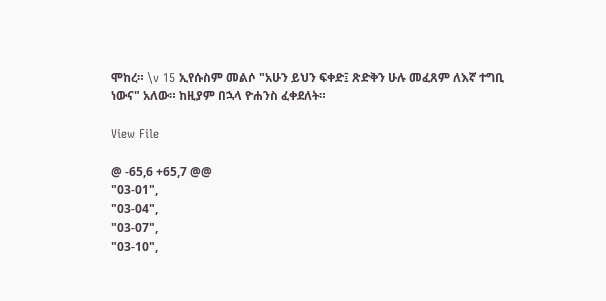ሞከረ። \v 15 ኢየሱስም መልሶ "አሁን ይህን ፍቀድ፤ ጽድቅን ሁሉ መፈጸም ለእኛ ተግቢ ነውና" አለው። ከዚያም በኋላ ዮሐንስ ፈቀደለት።

View File

@ -65,6 +65,7 @@
"03-01",
"03-04",
"03-07",
"03-10",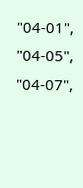"04-01",
"04-05",
"04-07",